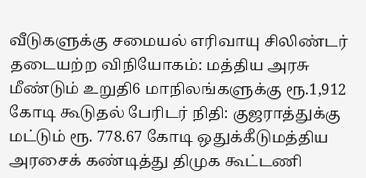வீடுகளுக்கு சமையல் எரிவாயு சிலிண்டர் தடையற்ற விநியோகம்: மத்திய அரசு மீண்டும் உறுதி6 மாநிலங்களுக்கு ரூ.1,912 கோடி கூடுதல் பேரிடர் நிதி: குஜராத்துக்கு மட்டும் ரூ. 778.67 கோடி ஒதுக்கீடுமத்திய அரசைக் கண்டித்து திமுக கூட்டணி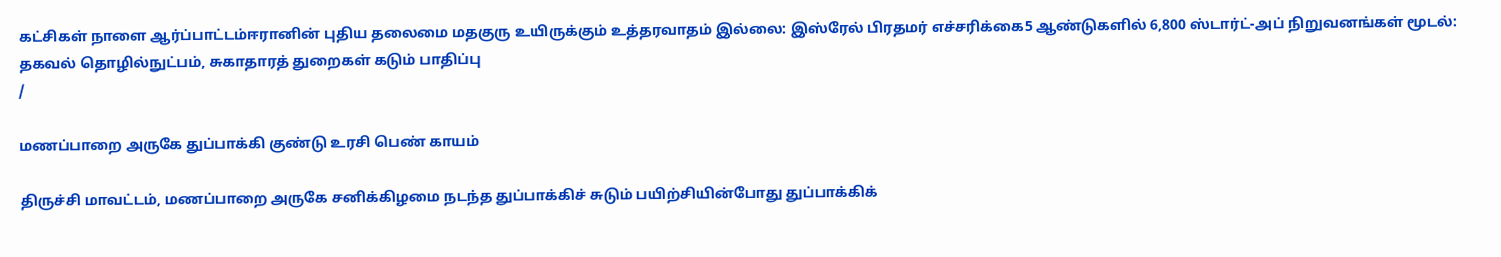கட்சிகள் நாளை ஆர்ப்பாட்டம்ஈரானின் புதிய தலைமை மதகுரு உயிருக்கும் உத்தரவாதம் இல்லை: இஸ்ரேல் பிரதமர் எச்சரிக்கை5 ஆண்டுகளில் 6,800 ஸ்டார்ட்-அப் நிறுவனங்கள் மூடல்: தகவல் தொழில்நுட்பம், சுகாதாரத் துறைகள் கடும் பாதிப்பு
/

மணப்பாறை அருகே துப்பாக்கி குண்டு உரசி பெண் காயம்

திருச்சி மாவட்டம், மணப்பாறை அருகே சனிக்கிழமை நடந்த துப்பாக்கிச் சுடும் பயிற்சியின்போது துப்பாக்கிக்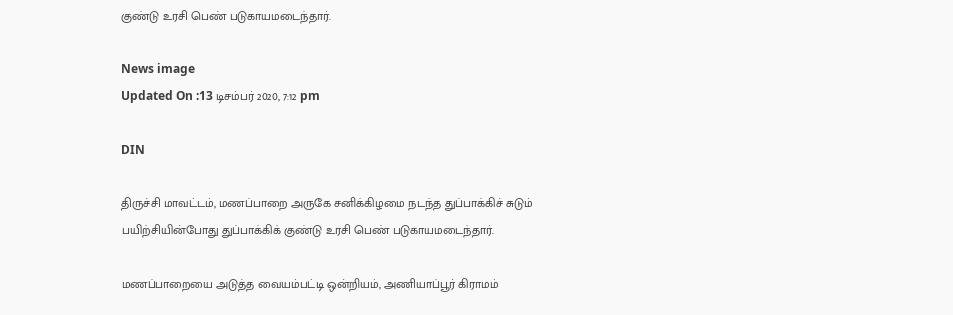குண்டு உரசி பெண் படுகாயமடைந்தார்.

News image
Updated On :13 டிசம்பர் 2020, 7:12 pm

DIN

திருச்சி மாவட்டம், மணப்பாறை அருகே சனிக்கிழமை நடந்த துப்பாக்கிச் சுடும் பயிற்சியின்போது துப்பாக்கிக் குண்டு உரசி பெண் படுகாயமடைந்தார்.

மணப்பாறையை அடுத்த வையம்பட்டி ஒன்றியம், அணியாப்பூர் கிராமம்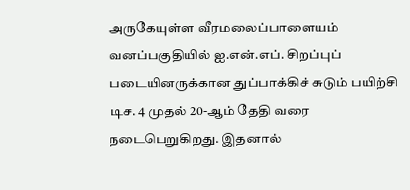அருகேயுள்ள வீரமலைப்பாளையம் வனப்பகுதியில் ஐ.என்.எப். சிறப்புப் படையினருக்கான துப்பாக்கிச் சுடும் பயிற்சி டிச. 4 முதல் 20-ஆம் தேதி வரை நடைபெறுகிறது. இதனால்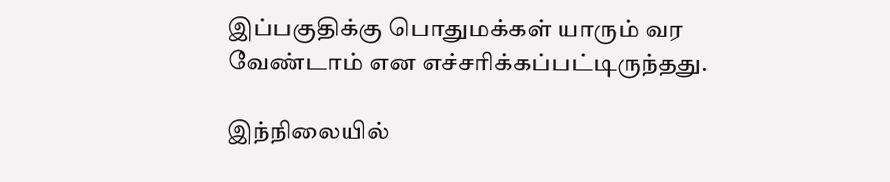இப்பகுதிக்கு பொதுமக்கள் யாரும் வர வேண்டாம் என எச்சரிக்கப்பட்டிருந்தது.

இந்நிலையில்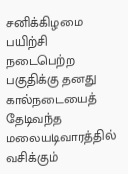சனிக்கிழமை பயிற்சி நடைபெற்ற பகுதிக்கு தனது கால்நடையைத் தேடிவந்த மலையடிவாரத்தில் வசிக்கும்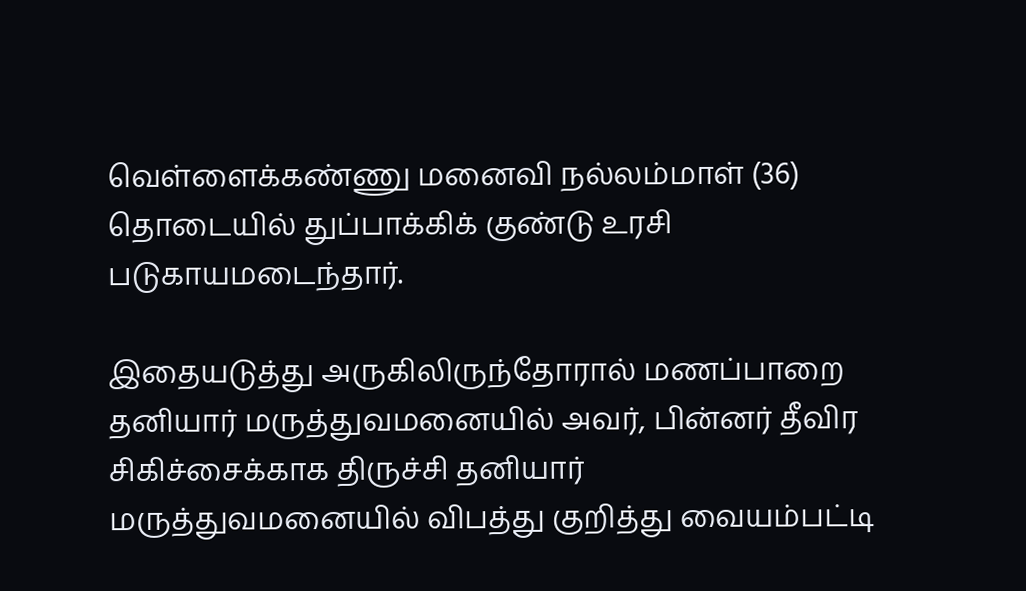வெள்ளைக்கண்ணு மனைவி நல்லம்மாள் (36) தொடையில் துப்பாக்கிக் குண்டு உரசி படுகாயமடைந்தார்.

இதையடுத்து அருகிலிருந்தோரால் மணப்பாறை தனியார் மருத்துவமனையில் அவர், பின்னர் தீவிர சிகிச்சைக்காக திருச்சி தனியார் மருத்துவமனையில் விபத்து குறித்து வையம்பட்டி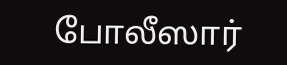போலீஸார்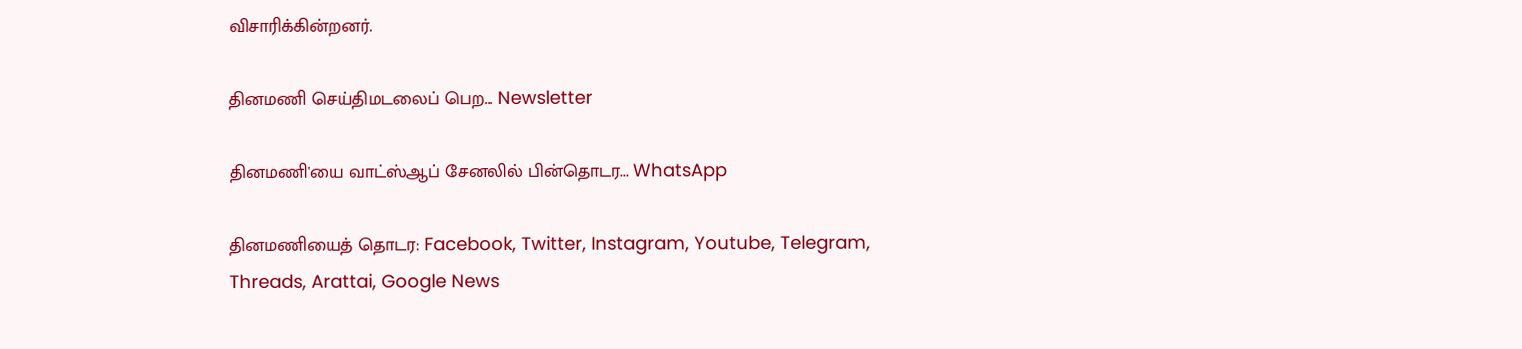விசாரிக்கின்றனர்.

தினமணி செய்திமடலைப் பெற... Newsletter

தினமணி'யை வாட்ஸ்ஆப் சேனலில் பின்தொடர... WhatsApp

தினமணியைத் தொடர: Facebook, Twitter, Instagram, Youtube, Telegram, Threads, Arattai, Google News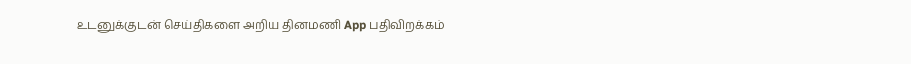உடனுக்குடன் செய்திகளை அறிய தினமணி App பதிவிறக்கம்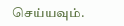செய்யவும்.